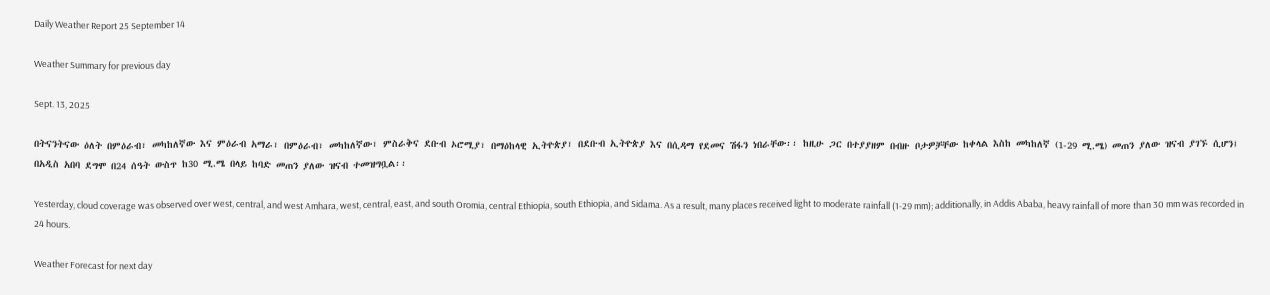Daily Weather Report 25 September 14

Weather Summary for previous day

Sept. 13, 2025

በትናንትናው ዕለት በምዕራብ፣ መካከለኛው እና ምዕራብ አማራ፣ በምዕራብ፣ መካከለኛው፣ ምስራቅና ደቡብ ኦሮሚያ፣ በማዕከላዊ ኢትዮጵያ፣ በደቡብ ኢትዮጵያ እና በሲዳማ የደመና ሽፋን ነበራቸው፡፡ ከዚሁ ጋር በተያያዘም በብዙ ቦታዎቻቸው ከቀላል እስከ መካከለኛ (1-29 ሚ.ሜ) መጠን ያለው ዝናብ ያገኙ ሲሆን፤ በአዲስ አበባ ደግሞ በ24 ሰዓት ውስጥ ከ30 ሚ.ሜ በላይ ከባድ መጠን ያለው ዝናብ ተመዝግቧል፡፡

Yesterday, cloud coverage was observed over west, central, and west Amhara, west, central, east, and south Oromia, central Ethiopia, south Ethiopia, and Sidama. As a result, many places received light to moderate rainfall (1-29 mm); additionally, in Addis Ababa, heavy rainfall of more than 30 mm was recorded in 24 hours.

Weather Forecast for next day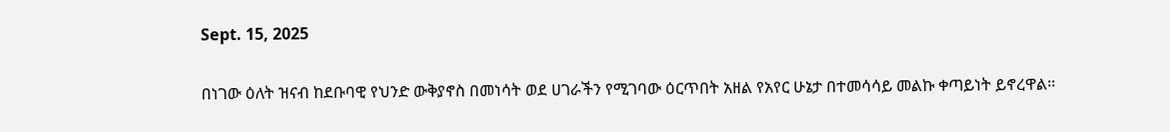Sept. 15, 2025

በነገው ዕለት ዝናብ ከደቡባዊ የህንድ ውቅያኖስ በመነሳት ወደ ሀገራችን የሚገባው ዕርጥበት አዘል የአየር ሁኔታ በተመሳሳይ መልኩ ቀጣይነት ይኖረዋል፡፡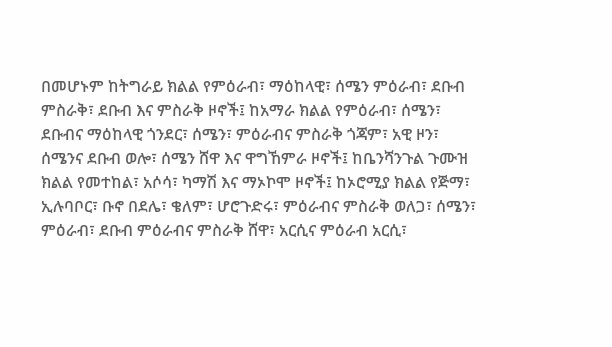በመሆኑም ከትግራይ ክልል የምዕራብ፣ ማዕከላዊ፣ ሰሜን ምዕራብ፣ ደቡብ ምስራቅ፣ ደቡብ እና ምስራቅ ዞኖች፤ ከአማራ ክልል የምዕራብ፣ ሰሜን፣ ደቡብና ማዕከላዊ ጎንደር፣ ሰሜን፣ ምዕራብና ምስራቅ ጎጃም፣ አዊ ዞን፣ ሰሜንና ደቡብ ወሎ፣ ሰሜን ሸዋ እና ዋግኸምራ ዞኖች፤ ከቤንሻንጉል ጉሙዝ ክልል የመተከል፣ አሶሳ፣ ካማሽ እና ማኦኮሞ ዞኖች፤ ከኦሮሚያ ክልል የጅማ፣ ኢሉባቦር፣ ቡኖ በደሌ፣ ቄለም፣ ሆሮጉድሩ፣ ምዕራብና ምስራቅ ወለጋ፣ ሰሜን፣ ምዕራብ፣ ደቡብ ምዕራብና ምስራቅ ሸዋ፣ አርሲና ምዕራብ አርሲ፣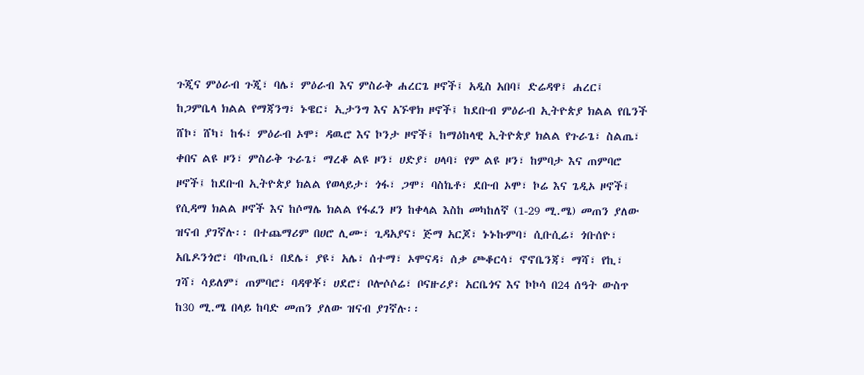ጉጂና ምዕራብ ጉጂ፣ ባሌ፣ ምዕራብ እና ምስራቅ ሐረርጌ ዞኖች፤ አዲስ አበባ፤ ድሬዳዋ፤ ሐረር፤ ከጋምቤላ ክልል የማጃንግ፣ ኑዌር፣ ኢታንግ እና አኙዋክ ዞኖች፤ ከደቡብ ምዕራብ ኢትዮጵያ ክልል የቤንች ሸኮ፣ ሸካ፣ ከፋ፣ ምዕራብ ኦሞ፣ ዳዉሮ እና ኮንታ ዞኖች፤ ከማዕከላዊ ኢትዮጵያ ክልል የጉራጌ፣ ስልጤ፣ ቀበና ልዩ ዞን፣ ምስራቅ ጉራጌ፣ ማረቆ ልዩ ዞን፣ ሀድያ፣ ሀላባ፣ የም ልዩ ዞን፣ ከምባታ እና ጠምባሮ ዞኖች፤ ከደቡብ ኢትዮጵያ ክልል የወላይታ፣ ጎፋ፣ ጋሞ፣ ባስኬቶ፣ ደቡብ ኦሞ፣ ኮሬ እና ጌዲኦ ዞኖች፤ የሲዳማ ክልል ዞኖች እና ከሶማሌ ክልል የፋፈን ዞን ከቀላል እስከ መካከለኛ (1-29 ሚ.ሜ) መጠን ያለው ዝናብ ያገኛሉ፡፡ በተጨማሪም በሀሮ ሊሙ፣ ጊዳአያና፣ ጅማ አርጆ፣ ኑኑኩምባ፣ ሲቡሲሬ፣ ጎቡሰዮ፣ አቤዶንጎሮ፣ ባኮጢቤ፣ በደሌ፣ ያዩ፣ አሌ፣ ሰተማ፣ ኦሞናዳ፣ ሰቃ ጮቆርሳ፣ ኖኖቤንጃ፣ ማሻ፣ የኪ፣ ገሻ፣ ሳይለም፣ ጠምባሮ፣ ባዳዋቾ፣ ሀደሮ፣ ቦሎሶሶሬ፣ ቦናዙሪያ፣ አርቤጎና እና ኮኮሳ በ24 ሰዓት ውስጥ ከ30 ሚ.ሜ በላይ ከባድ መጠን ያለው ዝናብ ያገኛሉ፡፡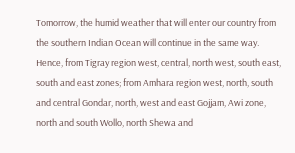Tomorrow, the humid weather that will enter our country from the southern Indian Ocean will continue in the same way. Hence, from Tigray region west, central, north west, south east, south and east zones; from Amhara region west, north, south and central Gondar, north, west and east Gojjam, Awi zone, north and south Wollo, north Shewa and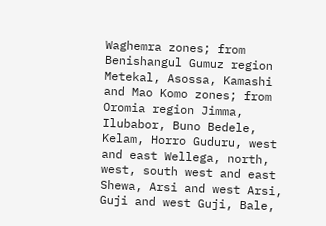Waghemra zones; from Benishangul Gumuz region Metekal, Asossa, Kamashi and Mao Komo zones; from Oromia region Jimma, Ilubabor, Buno Bedele, Kelam, Horro Guduru, west and east Wellega, north, west, south west and east Shewa, Arsi and west Arsi, Guji and west Guji, Bale,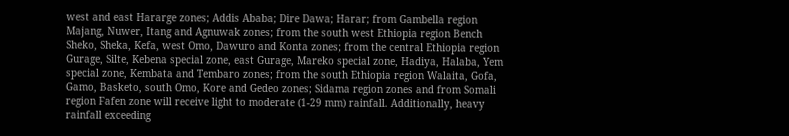west and east Hararge zones; Addis Ababa; Dire Dawa; Harar; from Gambella region Majang, Nuwer, Itang and Agnuwak zones; from the south west Ethiopia region Bench Sheko, Sheka, Kefa, west Omo, Dawuro and Konta zones; from the central Ethiopia region Gurage, Silte, Kebena special zone, east Gurage, Mareko special zone, Hadiya, Halaba, Yem special zone, Kembata and Tembaro zones; from the south Ethiopia region Walaita, Gofa, Gamo, Basketo, south Omo, Kore and Gedeo zones; Sidama region zones and from Somali region Fafen zone will receive light to moderate (1-29 mm) rainfall. Additionally, heavy rainfall exceeding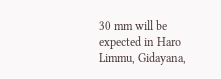30 mm will be expected in Haro Limmu, Gidayana,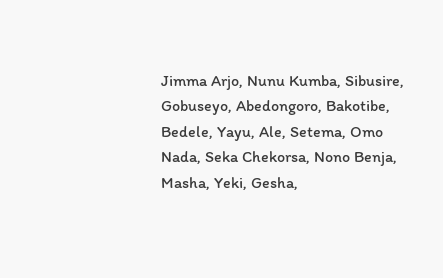Jimma Arjo, Nunu Kumba, Sibusire, Gobuseyo, Abedongoro, Bakotibe, Bedele, Yayu, Ale, Setema, Omo Nada, Seka Chekorsa, Nono Benja, Masha, Yeki, Gesha,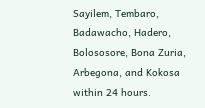Sayilem, Tembaro, Badawacho, Hadero, Bolososore, Bona Zuria, Arbegona, and Kokosa within 24 hours.